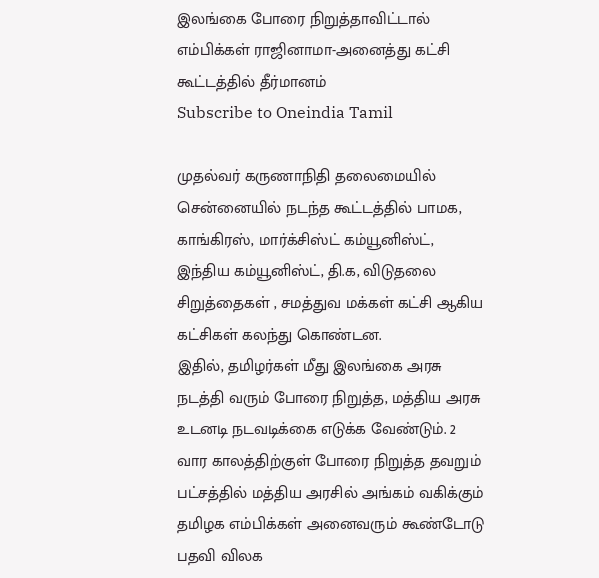இலங்கை போரை நிறுத்தாவிட்டால் எம்பிக்கள் ராஜினாமா-அனைத்து கட்சி கூட்டத்தில் தீர்மானம்
Subscribe to Oneindia Tamil

முதல்வர் கருணாநிதி தலைமையில் சென்னையில் நடந்த கூட்டத்தில் பாமக, காங்கிரஸ், மார்க்சிஸ்ட் கம்யூனிஸ்ட், இந்திய கம்யூனிஸ்ட், தி.க, விடுதலை சிறுத்தைகள் , சமத்துவ மக்கள் கட்சி ஆகிய கட்சிகள் கலந்து கொண்டன.
இதில், தமிழர்கள் மீது இலங்கை அரசு நடத்தி வரும் போரை நிறுத்த, மத்திய அரசு உடனடி நடவடிக்கை எடுக்க வேண்டும். 2 வார காலத்திற்குள் போரை நிறுத்த தவறும் பட்சத்தில் மத்திய அரசில் அங்கம் வகிக்கும் தமிழக எம்பிக்கள் அனைவரும் கூண்டோடு பதவி விலக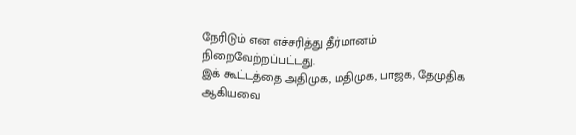நேரிடும் என எச்சரித்து தீர்மானம் நிறைவேற்றப்பட்டது.
இக் கூட்டத்தை அதிமுக, மதிமுக, பாஜக, தேமுதிக ஆகியவை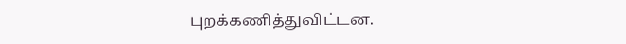புறக்கணித்துவிட்டன.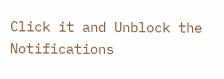Click it and Unblock the Notifications